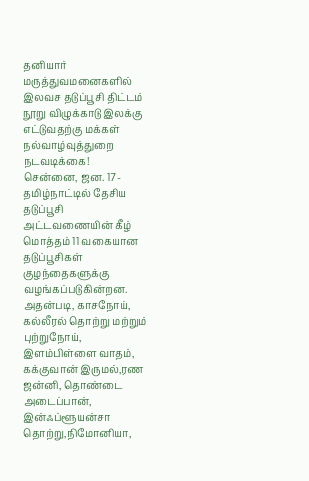தனியார் மருத்துவமனைகளில் இலவச தடுப்பூசி திட்டம் நூறு விழுக்காடு இலக்கு எட்டுவதற்கு மக்கள் நல்வாழ்வுத்துறை நடவடிக்கை!
சென்னை, ஜன. 17- தமிழ்நாட்டில் தேசிய தடுப்பூசி அட்டவணையின் கீழ் மொத்தம் 11 வகையான தடுப்பூசிகள் குழந்தைகளுக்கு வழங்கப்படுகின்றன. அதன்படி, காசநோய், கல்லீரல் தொற்று மற்றும் புற்றுநோய், இளம்பிள்ளை வாதம், கக்குவான் இருமல்,ரண ஜன்னி, தொண்டை அடைப்பான், இன்ஃப்ளூயன்சா தொற்று,நிமோனியா,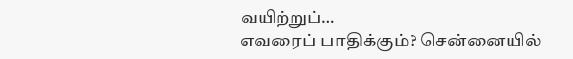வயிற்றுப்…
எவரைப் பாதிக்கும்? சென்னையில்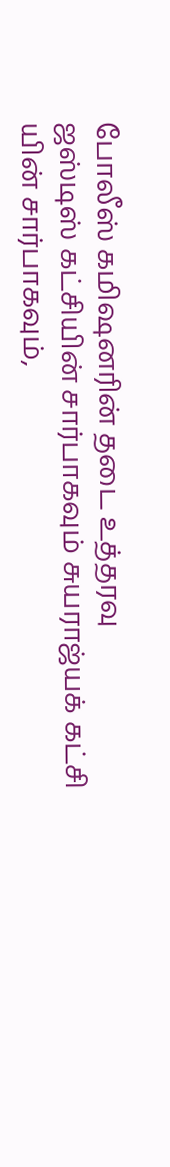போலீஸ் கமிஷனரின் தடை உத்தரவு
ஜஸ்டிஸ் கட்சியின் சார்பாகவும் சுயராஜ்யக் கட்சி யின் சார்பாகவும்,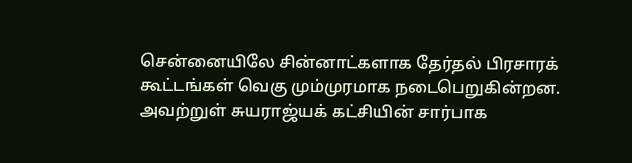சென்னையிலே சின்னாட்களாக தேர்தல் பிரசாரக் கூட்டங்கள் வெகு மும்முரமாக நடைபெறுகின்றன. அவற்றுள் சுயராஜ்யக் கட்சியின் சார்பாக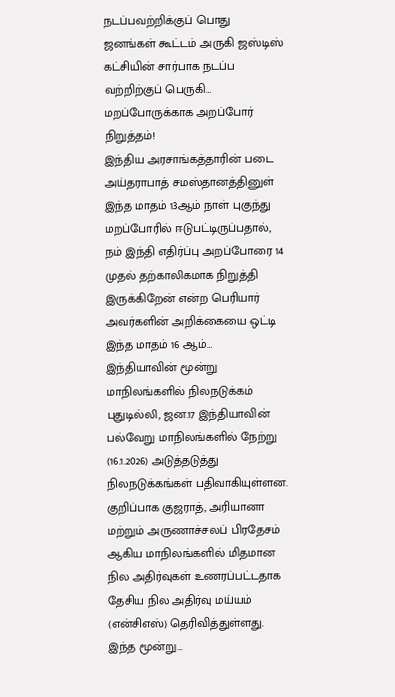நடப்பவற்றிக்குப் பொது ஜனங்கள் கூட்டம் அருகி ஜஸ்டிஸ் கட்சியின் சார்பாக நடப்ப வற்றிற்குப் பெருகி…
மறப்போருக்காக அறப்போர் நிறுத்தம்!
இந்திய அரசாங்கத்தாரின் படை அய்தராபாத் சமஸ்தானத்தினுள் இந்த மாதம் 13ஆம் நாள் புகுந்து மறப்போரில் ஈடுபட்டிருப்பதால், நம் இந்தி எதிர்ப்பு அறப்போரை 14 முதல் தற்காலிகமாக நிறுத்தி இருக்கிறேன் என்ற பெரியார் அவர்களின் அறிக்கையை ஒட்டி இந்த மாதம் 16 ஆம்…
இந்தியாவின் மூன்று மாநிலங்களில் நிலநடுக்கம்
புதுடில்லி, ஜன.17 இந்தியாவின் பல்வேறு மாநிலங்களில் நேற்று (16.1.2026) அடுத்தடுத்து நிலநடுக்கங்கள் பதிவாகியுள்ளன. குறிப்பாக குஜராத், அரியானா மற்றும் அருணாச்சலப் பிரதேசம் ஆகிய மாநிலங்களில் மிதமான நில அதிர்வுகள் உணரப்பட்டதாக தேசிய நில அதிர்வு மய்யம் (என்சிஎஸ்) தெரிவித்துள்ளது. இந்த மூன்று…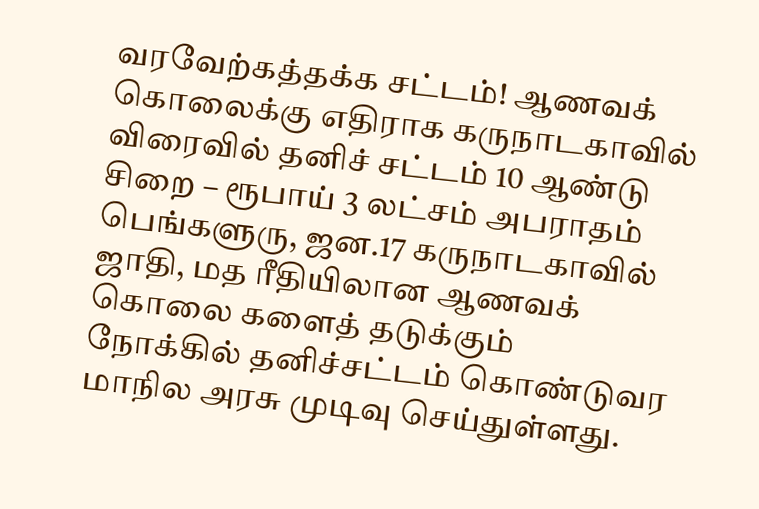வரவேற்கத்தக்க சட்டம்! ஆணவக் கொலைக்கு எதிராக கருநாடகாவில் விரைவில் தனிச் சட்டம் 10 ஆண்டு சிறை – ரூபாய் 3 லட்சம் அபராதம்
பெங்களுரு, ஜன.17 கருநாடகாவில் ஜாதி, மத ரீதியிலான ஆணவக் கொலை களைத் தடுக்கும் நோக்கில் தனிச்சட்டம் கொண்டுவர மாநில அரசு முடிவு செய்துள்ளது.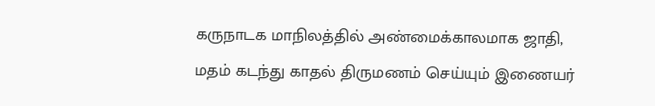கருநாடக மாநிலத்தில் அண்மைக்காலமாக ஜாதி, மதம் கடந்து காதல் திருமணம் செய்யும் இணையர்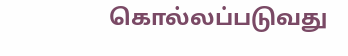கொல்லப்படுவது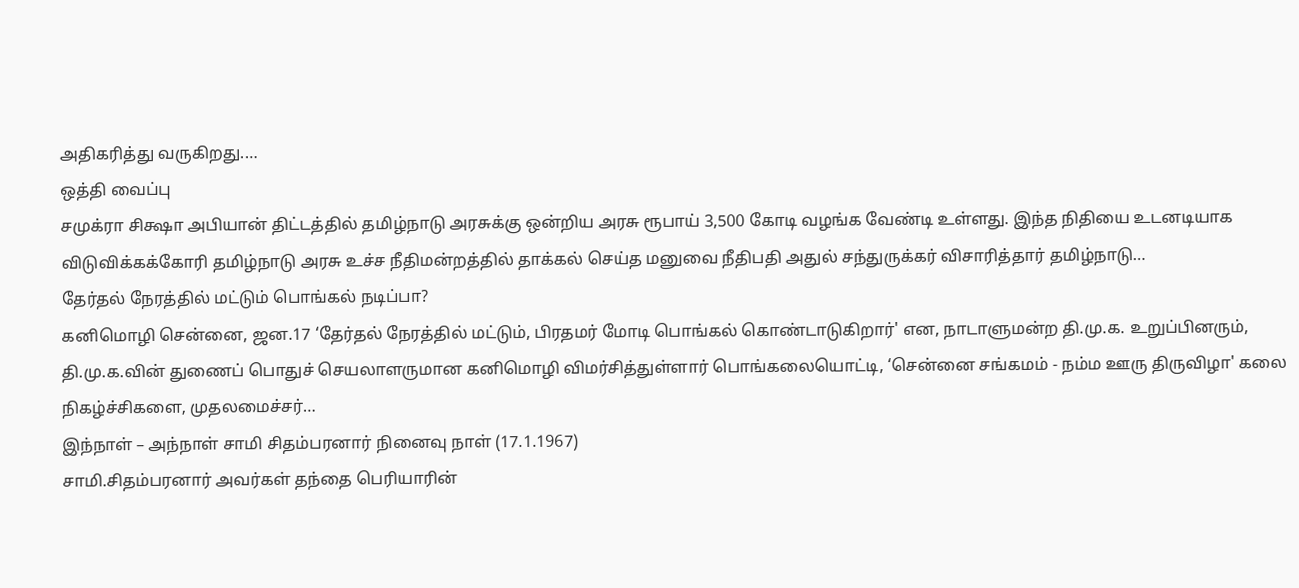அதிகரித்து வருகிறது.…
ஒத்தி வைப்பு
சமுக்ரா சிக்ஷா அபியான் திட்டத்தில் தமிழ்நாடு அரசுக்கு ஒன்றிய அரசு ரூபாய் 3,500 கோடி வழங்க வேண்டி உள்ளது. இந்த நிதியை உடனடியாக விடுவிக்கக்கோரி தமிழ்நாடு அரசு உச்ச நீதிமன்றத்தில் தாக்கல் செய்த மனுவை நீதிபதி அதுல் சந்துருக்கர் விசாரித்தார் தமிழ்நாடு…
தேர்தல் நேரத்தில் மட்டும் பொங்கல் நடிப்பா?
கனிமொழி சென்னை, ஜன.17 ‘தேர்தல் நேரத்தில் மட்டும், பிரதமர் மோடி பொங்கல் கொண்டாடுகிறார்' என, நாடாளுமன்ற தி.மு.க. உறுப்பினரும், தி.மு.க.வின் துணைப் பொதுச் செயலாளருமான கனிமொழி விமர்சித்துள்ளார் பொங்கலையொட்டி, ‘சென்னை சங்கமம் - நம்ம ஊரு திருவிழா' கலை நிகழ்ச்சிகளை, முதலமைச்சர்…
இந்நாள் – அந்நாள் சாமி சிதம்பரனார் நினைவு நாள் (17.1.1967)
சாமி.சிதம்பரனார் அவர்கள் தந்தை பெரியாரின்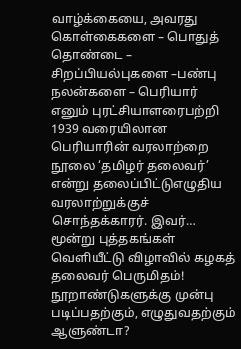வாழ்க்கையை, அவரது கொள்கைகளை – பொதுத் தொண்டை – சிறப்பியல்புகளை –பண்பு நலன்களை – பெரியார் எனும் புரட்சியாளரைபற்றி 1939 வரையிலான பெரியாரின் வரலாற்றை நூலை ‘தமிழர் தலைவர்’ என்று தலைப்பிட்டுஎழுதிய வரலாற்றுக்குச் சொந்தக்காரர். இவர்…
மூன்று புத்தகங்கள் வெளியீட்டு விழாவில் கழகத் தலைவர் பெருமிதம்!
நூறாண்டுகளுக்கு முன்பு படிப்பதற்கும், எழுதுவதற்கும் ஆளுண்டா?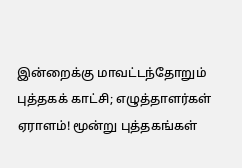இன்றைக்கு மாவட்டந்தோறும் புத்தகக் காட்சி; எழுத்தாளர்கள் ஏராளம்! மூன்று புத்தகங்கள்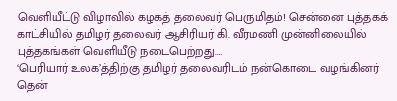வெளியீட்டு விழாவில் கழகத் தலைவர் பெருமிதம்! சென்னை புத்தகக் காட்சியில் தமிழர் தலைவர் ஆசிரியர் கி. வீரமணி முன்னிலையில் புத்தகங்கள் வெளியீடு நடைபெற்றது.…
‘பெரியார் உலக’த்திற்கு தமிழர் தலைவரிடம் நன்கொடை வழங்கினர்
தென்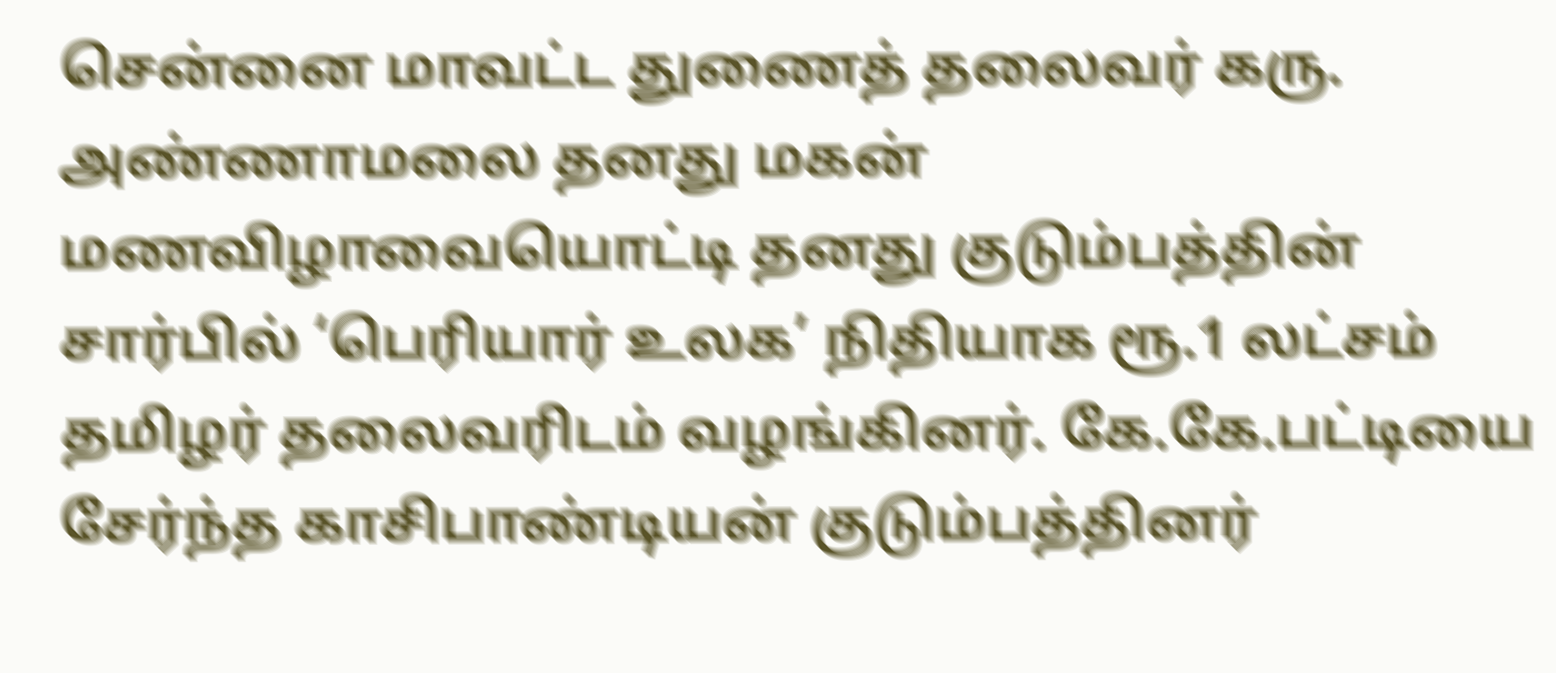சென்னை மாவட்ட துணைத் தலைவர் கரு. அண்ணாமலை தனது மகன் மணவிழாவையொட்டி தனது குடும்பத்தின் சார்பில் ‘பெரியார் உலக’ நிதியாக ரூ.1 லட்சம் தமிழர் தலைவரிடம் வழங்கினர். கே.கே.பட்டியை சேர்ந்த காசிபாண்டியன் குடும்பத்தினர்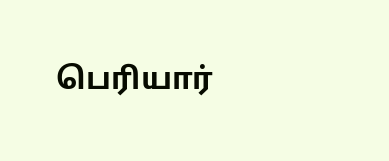பெரியார்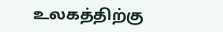உலகத்திற்கு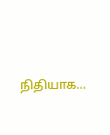நிதியாக…